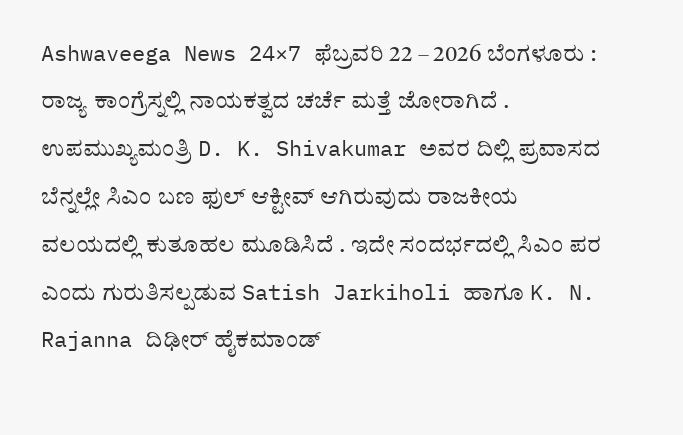Ashwaveega News 24×7 ಫೆಬ್ರವರಿ 22 – 2026 ಬೆಂಗಳೂರು : ರಾಜ್ಯ ಕಾಂಗ್ರೆಸ್ನಲ್ಲಿ ನಾಯಕತ್ವದ ಚರ್ಚೆ ಮತ್ತೆ ಜೋರಾಗಿದೆ . ಉಪಮುಖ್ಯಮಂತ್ರಿ D. K. Shivakumar ಅವರ ದಿಲ್ಲಿ ಪ್ರವಾಸದ ಬೆನ್ನಲ್ಲೇ ಸಿಎಂ ಬಣ ಫುಲ್ ಆಕ್ಟೀವ್ ಆಗಿರುವುದು ರಾಜಕೀಯ ವಲಯದಲ್ಲಿ ಕುತೂಹಲ ಮೂಡಿಸಿದೆ . ಇದೇ ಸಂದರ್ಭದಲ್ಲಿ ಸಿಎಂ ಪರ ಎಂದು ಗುರುತಿಸಲ್ಪಡುವ Satish Jarkiholi ಹಾಗೂ K. N. Rajanna ದಿಢೀರ್ ಹೈಕಮಾಂಡ್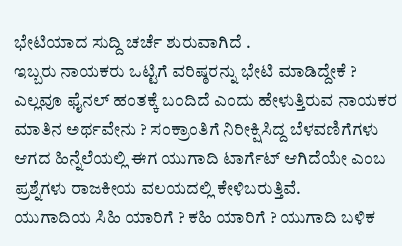ಭೇಟಿಯಾದ ಸುದ್ದಿ ಚರ್ಚೆ ಶುರುವಾಗಿದೆ .
ಇಬ್ಬರು ನಾಯಕರು ಒಟ್ಟಿಗೆ ವರಿಷ್ಠರನ್ನು ಭೇಟಿ ಮಾಡಿದ್ದೇಕೆ ? ಎಲ್ಲವೂ ಫೈನಲ್ ಹಂತಕ್ಕೆ ಬಂದಿದೆ ಎಂದು ಹೇಳುತ್ತಿರುವ ನಾಯಕರ ಮಾತಿನ ಅರ್ಥವೇನು ? ಸಂಕ್ರಾಂತಿಗೆ ನಿರೀಕ್ಷಿಸಿದ್ದ ಬೆಳವಣಿಗೆಗಳು ಆಗದ ಹಿನ್ನೆಲೆಯಲ್ಲಿ ಈಗ ಯುಗಾದಿ ಟಾರ್ಗೆಟ್ ಆಗಿದೆಯೇ ಎಂಬ ಪ್ರಶ್ನೆಗಳು ರಾಜಕೀಯ ವಲಯದಲ್ಲಿ ಕೇಳಿಬರುತ್ತಿವೆ.
ಯುಗಾದಿಯ ಸಿಹಿ ಯಾರಿಗೆ ? ಕಹಿ ಯಾರಿಗೆ ? ಯುಗಾದಿ ಬಳಿಕ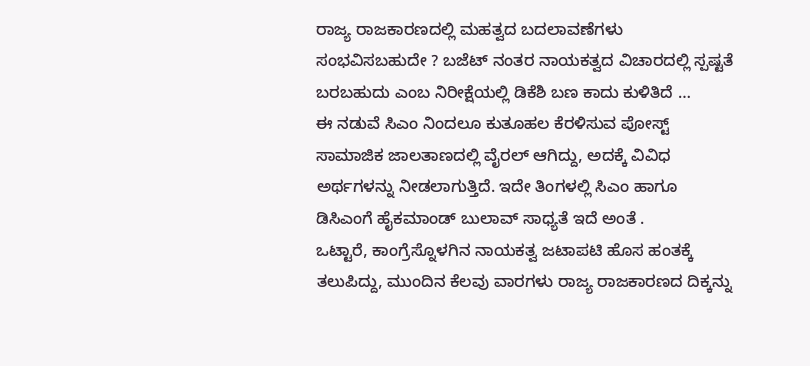ರಾಜ್ಯ ರಾಜಕಾರಣದಲ್ಲಿ ಮಹತ್ವದ ಬದಲಾವಣೆಗಳು ಸಂಭವಿಸಬಹುದೇ ? ಬಜೆಟ್ ನಂತರ ನಾಯಕತ್ವದ ವಿಚಾರದಲ್ಲಿ ಸ್ಪಷ್ಟತೆ ಬರಬಹುದು ಎಂಬ ನಿರೀಕ್ಷೆಯಲ್ಲಿ ಡಿಕೆಶಿ ಬಣ ಕಾದು ಕುಳಿತಿದೆ …
ಈ ನಡುವೆ ಸಿಎಂ ನಿಂದಲೂ ಕುತೂಹಲ ಕೆರಳಿಸುವ ಪೋಸ್ಟ್ ಸಾಮಾಜಿಕ ಜಾಲತಾಣದಲ್ಲಿ ವೈರಲ್ ಆಗಿದ್ದು, ಅದಕ್ಕೆ ವಿವಿಧ ಅರ್ಥಗಳನ್ನು ನೀಡಲಾಗುತ್ತಿದೆ. ಇದೇ ತಿಂಗಳಲ್ಲಿ ಸಿಎಂ ಹಾಗೂ ಡಿಸಿಎಂಗೆ ಹೈಕಮಾಂಡ್ ಬುಲಾವ್ ಸಾಧ್ಯತೆ ಇದೆ ಅಂತೆ .
ಒಟ್ಟಾರೆ, ಕಾಂಗ್ರೆಸ್ನೊಳಗಿನ ನಾಯಕತ್ವ ಜಟಾಪಟಿ ಹೊಸ ಹಂತಕ್ಕೆ ತಲುಪಿದ್ದು, ಮುಂದಿನ ಕೆಲವು ವಾರಗಳು ರಾಜ್ಯ ರಾಜಕಾರಣದ ದಿಕ್ಕನ್ನು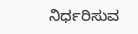ನಿರ್ಧರಿಸುವ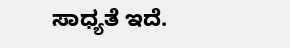ಸಾಧ್ಯತೆ ಇದೆ.